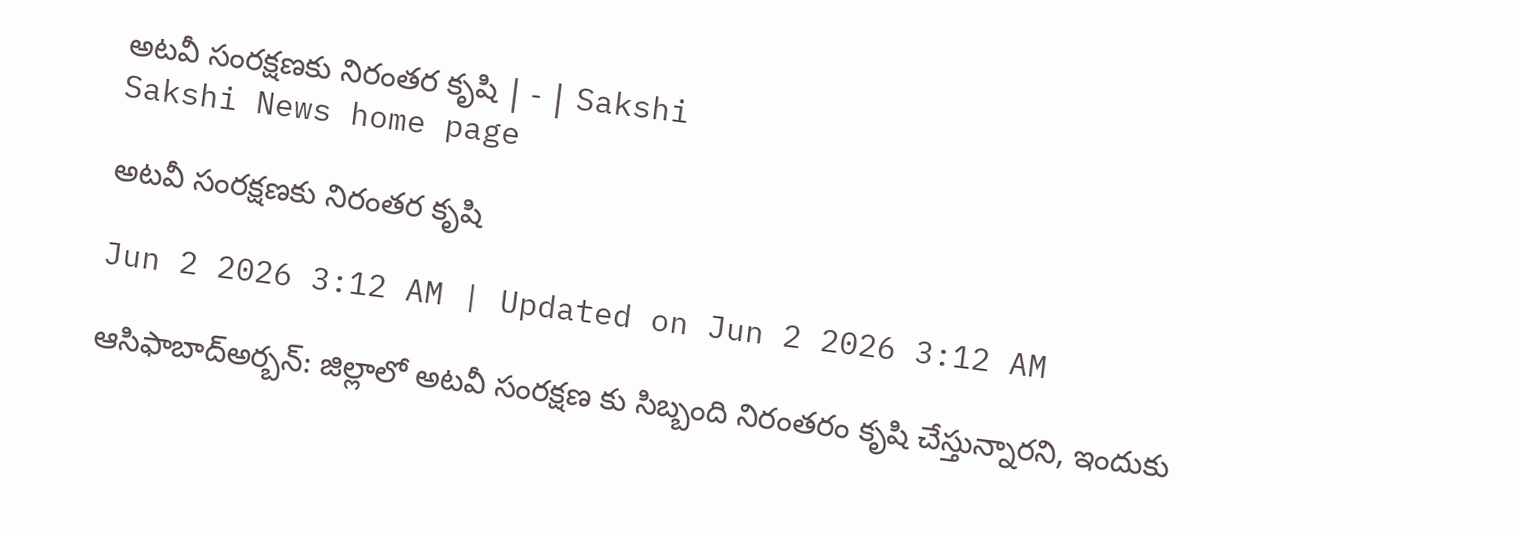అటవీ సంరక్షణకు నిరంతర కృషి | - | Sakshi
Sakshi News home page

అటవీ సంరక్షణకు నిరంతర కృషి

Jun 2 2026 3:12 AM | Updated on Jun 2 2026 3:12 AM

ఆసిఫాబాద్‌అర్బన్‌: జిల్లాలో అటవీ సంరక్షణ కు సిబ్బంది నిరంతరం కృషి చేస్తున్నారని, ఇందుకు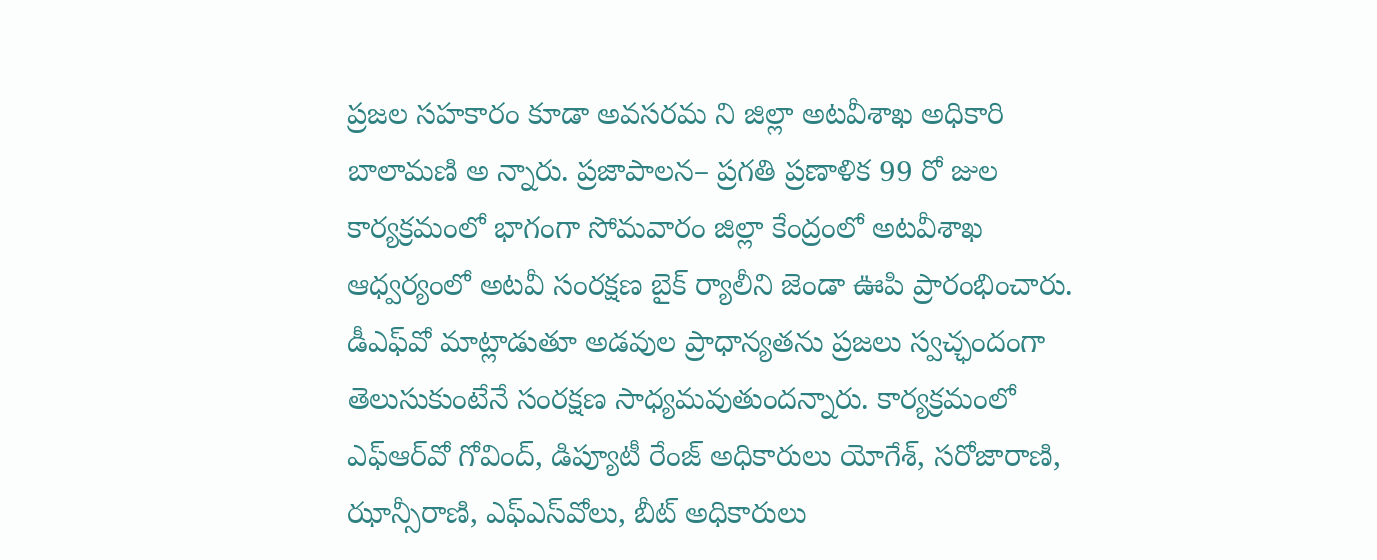ప్రజల సహకారం కూడా అవసరమ ని జిల్లా అటవీశాఖ అధికారి బాలామణి అ న్నారు. ప్రజాపాలన– ప్రగతి ప్రణాళిక 99 రో జుల కార్యక్రమంలో భాగంగా సోమవారం జిల్లా కేంద్రంలో అటవీశాఖ ఆధ్వర్యంలో అటవీ సంరక్షణ బైక్‌ ర్యాలీని జెండా ఊపి ప్రారంభించారు. డీఎఫ్‌వో మాట్లాడుతూ అడవుల ప్రాధాన్యతను ప్రజలు స్వచ్ఛందంగా తెలుసుకుంటేనే సంరక్షణ సాధ్యమవుతుందన్నారు. కార్యక్రమంలో ఎఫ్‌ఆర్‌వో గోవింద్‌, డిప్యూటీ రేంజ్‌ అధికారులు యోగేశ్‌, సరోజారాణి, ఝాన్సీరాణి, ఎఫ్‌ఎస్‌వోలు, బీట్‌ అధికారులు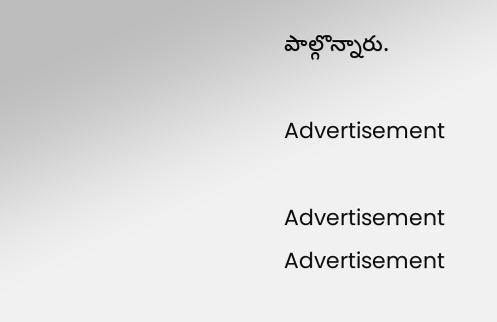పాల్గొన్నారు.

Advertisement

Advertisement
Advertisement